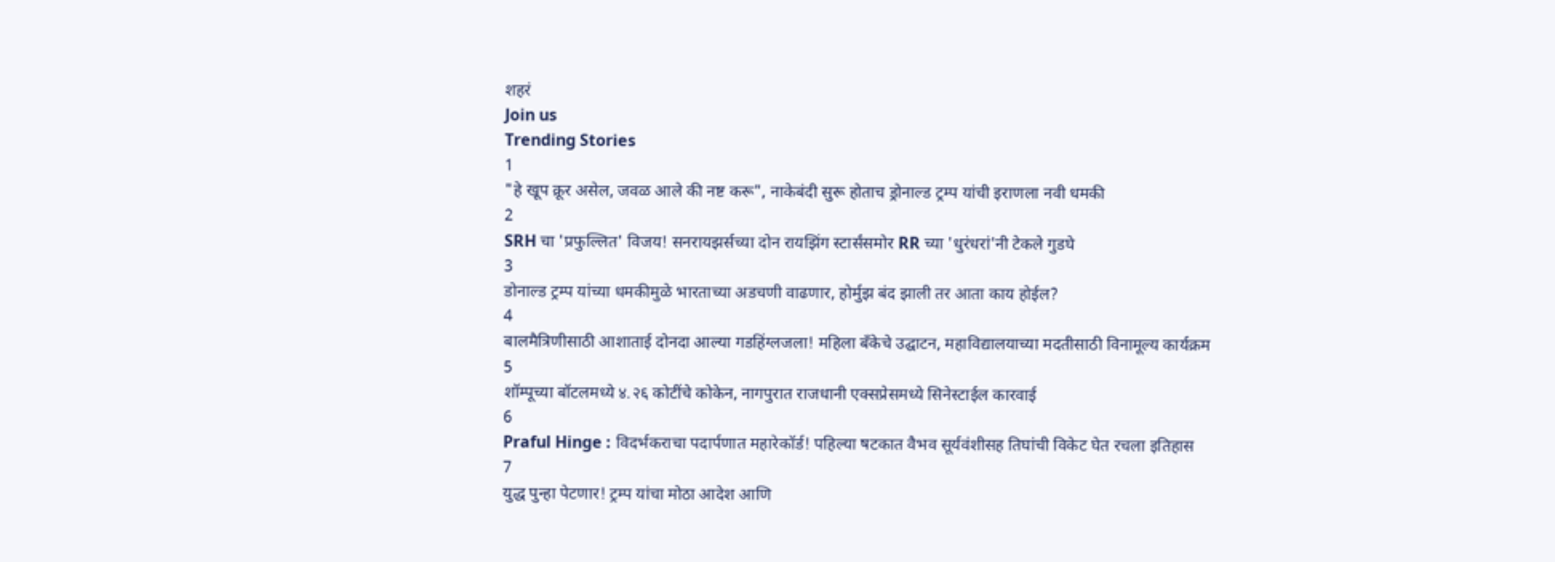शहरं
Join us
Trending Stories
1
"हे खूप क्रूर असेल, जवळ आले की नष्ट करू", नाकेबंदी सुरू होताच ड्रोनाल्ड ट्रम्प यांची इराणला नवी धमकी
2
SRH चा 'प्रफुल्लित' विजय! सनरायझर्सच्या दोन रायझिंग स्टार्संसमोर RR च्या 'धुरंधरां'नी टेकले गुडघे
3
डोनाल्ड ट्रम्प यांच्या धमकीमुळे भारताच्या अडचणी वाढणार, होर्मुझ बंद झाली तर आता काय होईल?
4
बालमैत्रिणीसाठी आशाताई दोनदा आल्या गडहिंग्लजला! महिला बँकेचे उद्घाटन, महाविद्यालयाच्या मदतीसाठी विनामूल्य कार्यक्रम
5
शॉम्पूच्या बॉटलमध्ये ४.२६ कोटींचे कोकेन, नागपुरात राजधानी एक्सप्रेसमध्ये सिनेस्टाईल कारवाई
6
Praful Hinge : विदर्भकराचा पदार्पणात महारेकॉर्ड! पहिल्या षटकात वैभव सूर्यवंशीसह तिघांची विकेट घेत रचला इतिहास
7
युद्ध पुन्हा पेटणार! ट्रम्प यांचा मोठा आदेश आणि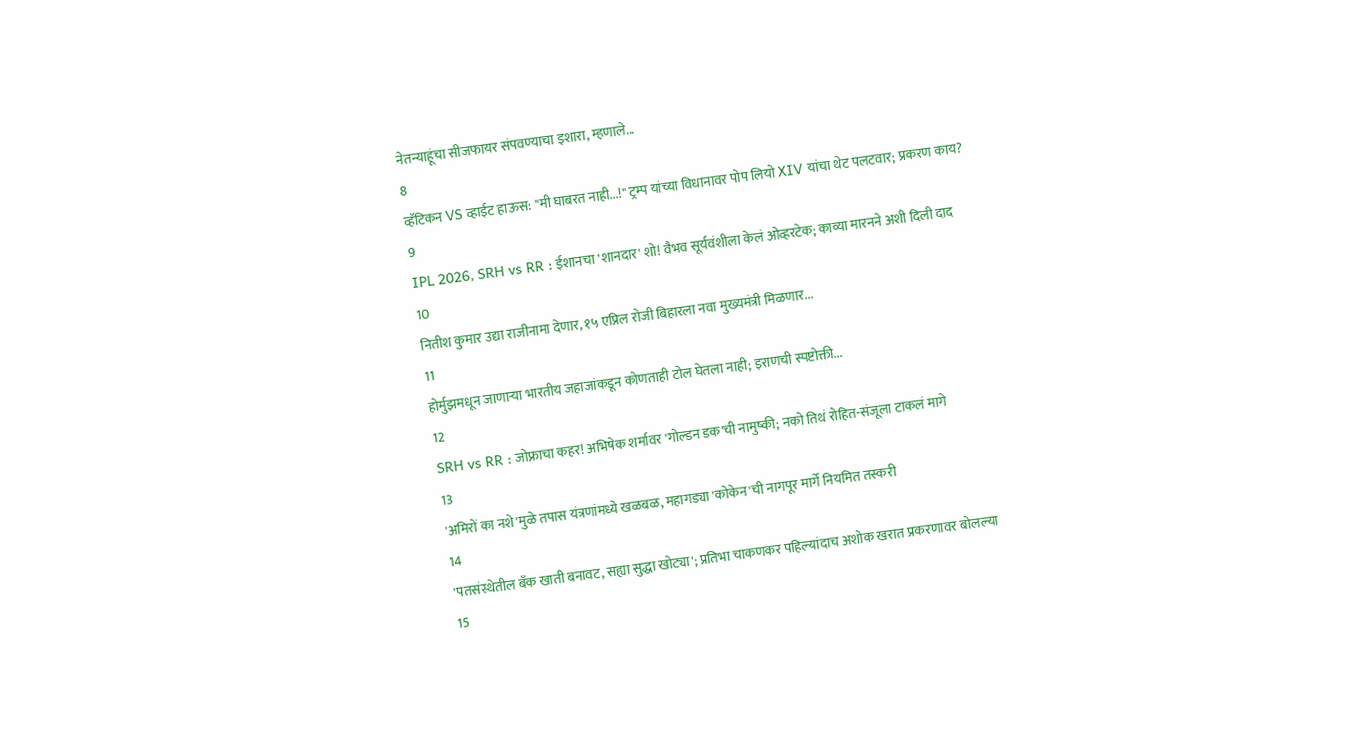नेतन्याहूंचा सीजफायर संपवण्याचा इशारा, म्हणाले...
8
व्हॅटिकन VS व्हाईट हाऊस: "मी घाबरत नाही...!" ट्रम्प यांच्या विधानावर पोप लियो XIV यांचा थेट पलटवार; प्रकरण काय?
9
IPL 2026, SRH vs RR : ईशानचा 'शानदार' शो! वैभव सूर्यवंशीला केलं ओव्हरटेक; काव्या मारनने अशी दिली दाद
10
नितीश कुमार उद्या राजीनामा देणार, १५ एप्रिल रोजी बिहारला नवा मुख्यमंत्री मिळणार...
11
होर्मुझमधून जाणाऱ्या भारतीय जहाजांकडून कोणताही टोल घेतला नाही; इराणची स्पष्टोक्ती...
12
SRH vs RR : जोफ्राचा कहर! अभिषेक शर्मावर 'गोल्डन डक'ची नामुष्की; नको तिथं रोहित-संजूला टाकलं मागे
13
'अमिरों का नशे'मुळे तपास यंत्रणांमध्ये खळबळ, महागड्या 'कोकेन'ची नागपूर मार्गे नियमित तस्करी
14
'पतसंस्थेतील बँक खाती बनावट, सह्या सुद्धा खोट्या'; प्रतिभा चाकणकर पहिल्यांदाच अशोक खरात प्रकरणावर बोलल्या
15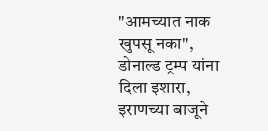"आमच्यात नाक खुपसू नका", डोनाल्ड ट्रम्प यांना दिला इशारा, इराणच्या बाजूने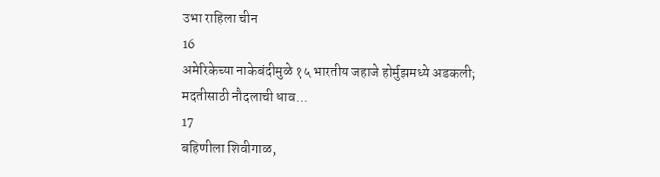उभा राहिला चीन
16
अमेरिकेच्या नाकेबंदीमुळे १५ भारतीय जहाजे होर्मुझमध्ये अडकली; मदतीसाठी नौदलाची धाव...
17
बहिणीला शिवीगाळ,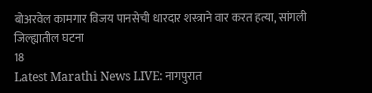बोअरवेल कामगार विजय पानसेची धारदार शस्त्राने वार करत हत्या, सांगली जिल्ह्यातील घटना
18
Latest Marathi News LIVE: नागपुरात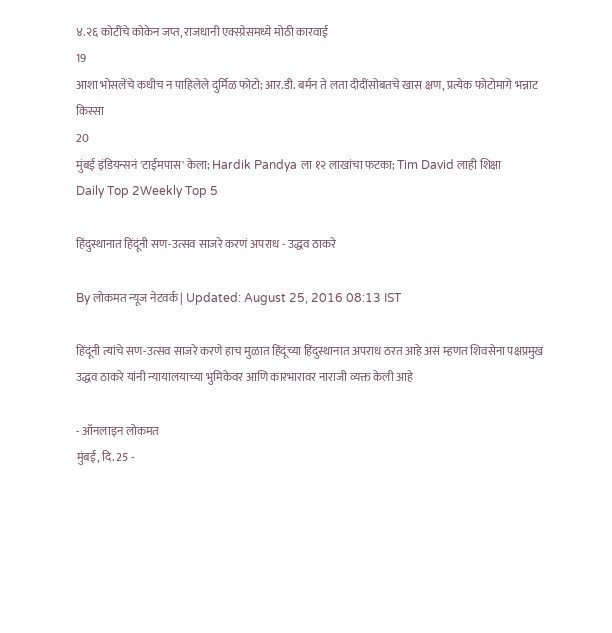४.२६ कोटींचे कोकेन जप्त, राजधानी एक्स्प्रेसमध्ये मोठी कारवाई
19
आशा भोसलेंचे कधीच न पाहिलेले दुर्मिळ फोटो; आर.डी. बर्मन ते लता दीदींसोबतचे खास क्षण, प्रत्येक फोटोमागे भन्नाट किस्सा
20
मुंबई इंडियन्सनं 'टाईमपास' केला; Hardik Pandya ला १२ लाखांचा फटका; Tim David लाही शिक्षा
Daily Top 2Weekly Top 5

हिंदुस्थानात हिंदूंनी सण-उत्सव साजरे करणं अपराध - उद्धव ठाकरे

By लोकमत न्यूज नेटवर्क | Updated: August 25, 2016 08:13 IST

हिंदूंनी त्यांचे सण-उत्सव साजरे करणे हाच मुळात हिंदूंच्या हिंदुस्थानात अपराध ठरत आहे असं म्हणत शिवसेना पक्षप्रमुख उद्धव ठाकरे यांनी न्यायालयाच्या भुमिकेवर आणि कारभारावर नाराजी व्यक्त केली आहे

- ऑनलाइन लोकमत
मुंबई, दि. 25 -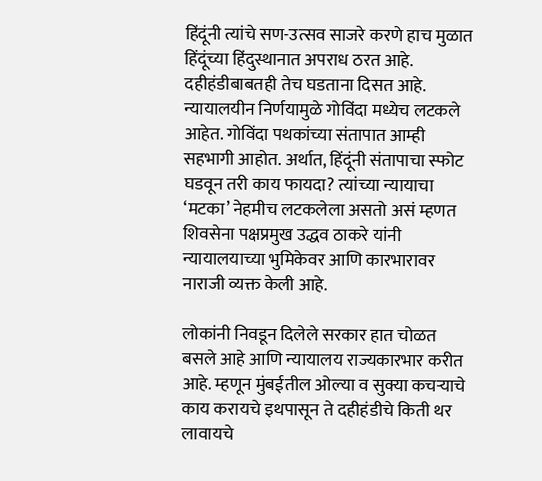हिंदूंनी त्यांचे सण-उत्सव साजरे करणे हाच मुळात हिंदूंच्या हिंदुस्थानात अपराध ठरत आहे. दहीहंडीबाबतही तेच घडताना दिसत आहे. न्यायालयीन निर्णयामुळे गोविंदा मध्येच लटकले आहेत. गोविंदा पथकांच्या संतापात आम्ही सहभागी आहोत. अर्थात, हिंदूंनी संतापाचा स्फोट घडवून तरी काय फायदा? त्यांच्या न्यायाचा ‘मटका’ नेहमीच लटकलेला असतो असं म्हणत शिवसेना पक्षप्रमुख उद्धव ठाकरे यांनी न्यायालयाच्या भुमिकेवर आणि कारभारावर नाराजी व्यक्त केली आहे.

लोकांनी निवडून दिलेले सरकार हात चोळत बसले आहे आणि न्यायालय राज्यकारभार करीत आहे. म्हणून मुंबईतील ओल्या व सुक्या कचर्‍याचे काय करायचे इथपासून ते दहीहंडीचे किती थर लावायचे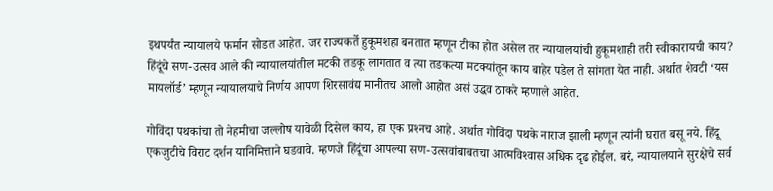इथपर्यंत न्यायालये फर्मान सोडत आहेत. जर राज्यकर्ते हुकूमशहा बनतात म्हणून टीका होत असेल तर न्यायालयांची हुकूमशाही तरी स्वीकारायची काय? हिंदूंचे सण-उत्सव आले की न्यायालयांतील मटकी तडकू लागतात व त्या तडकत्या मटक्यांतून काय बाहेर पडेल ते सांगता येत नाही. अर्थात शेवटी ‘यस मायलॉर्ड’ म्हणून न्यायालयाचे निर्णय आपण शिरसावंद्य मानीतच आलो आहोत असं उद्धव ठाकरे म्हणाले आहेत.

गोविंदा पथकांचा तो नेहमीचा जल्लोष यावेळी दिसेल काय, हा एक प्रश्‍नच आहे. अर्थात गोविंदा पथके नाराज झाली म्हणून त्यांनी घरात बसू नये. हिंदू एकजुटीचे विराट दर्शन यानिमित्ताने घडवावे. म्हणजे हिंदूंचा आपल्या सण-उत्सवांबाबतचा आत्मविश्‍वास अधिक दृढ होईल. बरं, न्यायालयाने सुरक्षेचे सर्व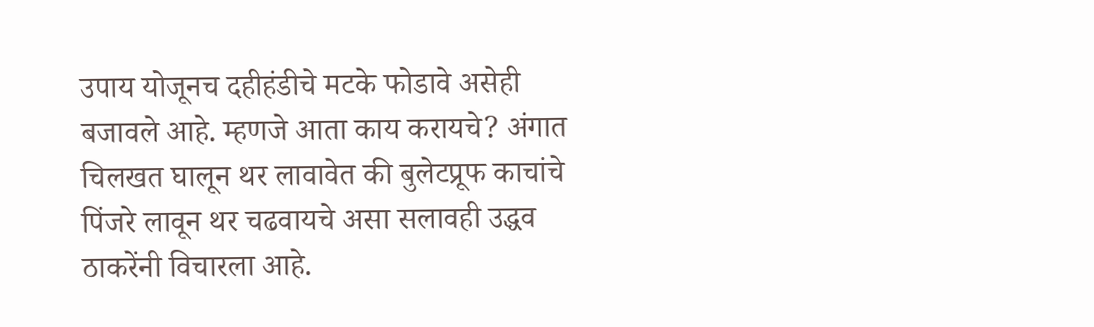उपाय योजूनच दहीहंडीचे मटके फोडावे असेही बजावले आहे. म्हणजे आता काय करायचे? अंगात चिलखत घालून थर लावावेत की बुलेटप्रूफ काचांचे पिंजरे लावून थर चढवायचे असा सलावही उद्धव ठाकरेंनी विचारला आहे.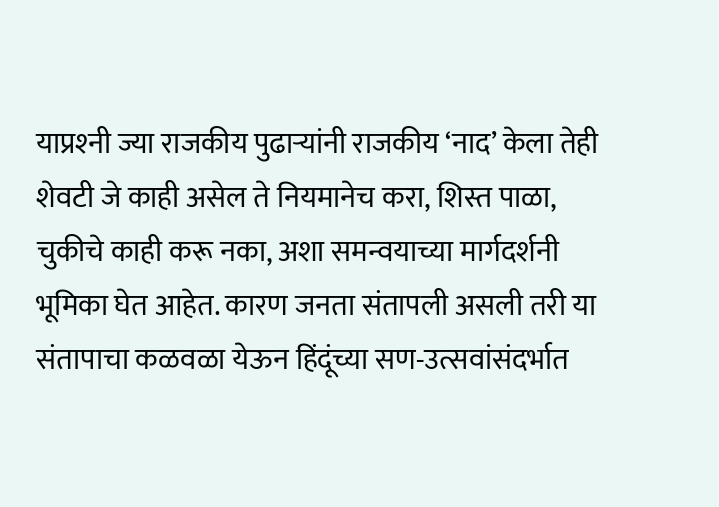याप्रश्‍नी ज्या राजकीय पुढार्‍यांनी राजकीय ‘नाद’ केला तेही शेवटी जे काही असेल ते नियमानेच करा, शिस्त पाळा, चुकीचे काही करू नका, अशा समन्वयाच्या मार्गदर्शनी भूमिका घेत आहेत. कारण जनता संतापली असली तरी या संतापाचा कळवळा येऊन हिंदूंच्या सण-उत्सवांसंदर्भात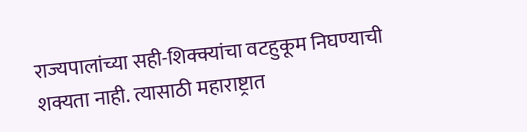राज्यपालांच्या सही-शिक्क्यांचा वटहुकूम निघण्याची शक्यता नाही. त्यासाठी महाराष्ट्रात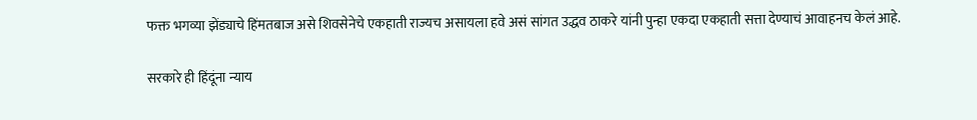फक्त भगव्या झेंड्याचे हिंमतबाज असे शिवसेनेचे एकहाती राज्यच असायला हवे असं सांगत उद्धव ठाकरे यांनी पुन्हा एकदा एकहाती सत्ता देण्याचं आवाहनच केलं आहे.

सरकारे ही हिंदूंना न्याय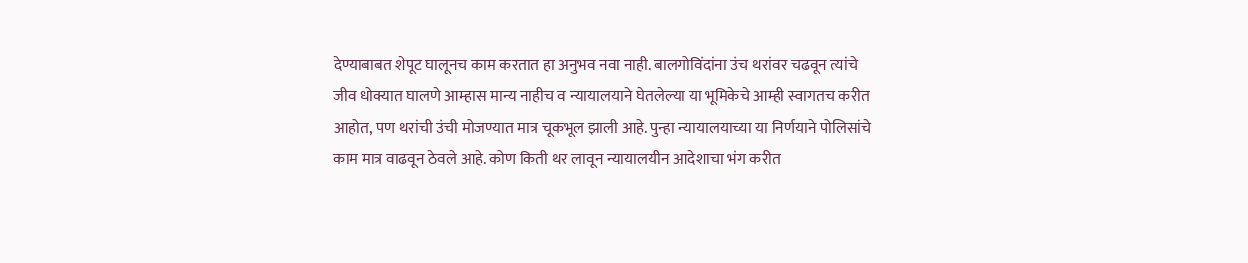देण्याबाबत शेपूट घालूनच काम करतात हा अनुभव नवा नाही. बालगोविंदांना उंच थरांवर चढवून त्यांचे जीव धोक्यात घालणे आम्हास मान्य नाहीच व न्यायालयाने घेतलेल्या या भूमिकेचे आम्ही स्वागतच करीत आहोत, पण थरांची उंची मोजण्यात मात्र चूकभूल झाली आहे. पुन्हा न्यायालयाच्या या निर्णयाने पोलिसांचे काम मात्र वाढवून ठेवले आहे. कोण किती थर लावून न्यायालयीन आदेशाचा भंग करीत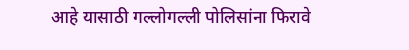आहे यासाठी गल्लोगल्ली पोलिसांना फिरावे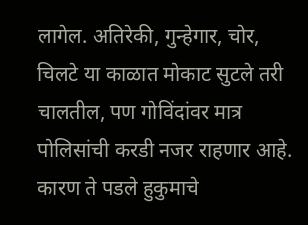लागेल. अतिरेकी, गुन्हेगार, चोर, चिलटे या काळात मोकाट सुटले तरी चालतील, पण गोविंदांवर मात्र पोलिसांची करडी नजर राहणार आहे. कारण ते पडले हुकुमाचे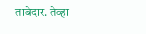ताबेदार. तेव्हा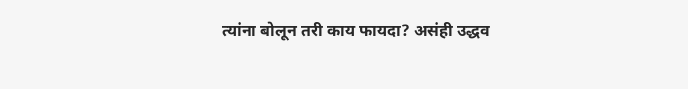त्यांना बोलून तरी काय फायदा? असंही उद्धव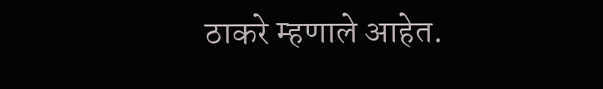ठाकरे म्हणाले आहेत.